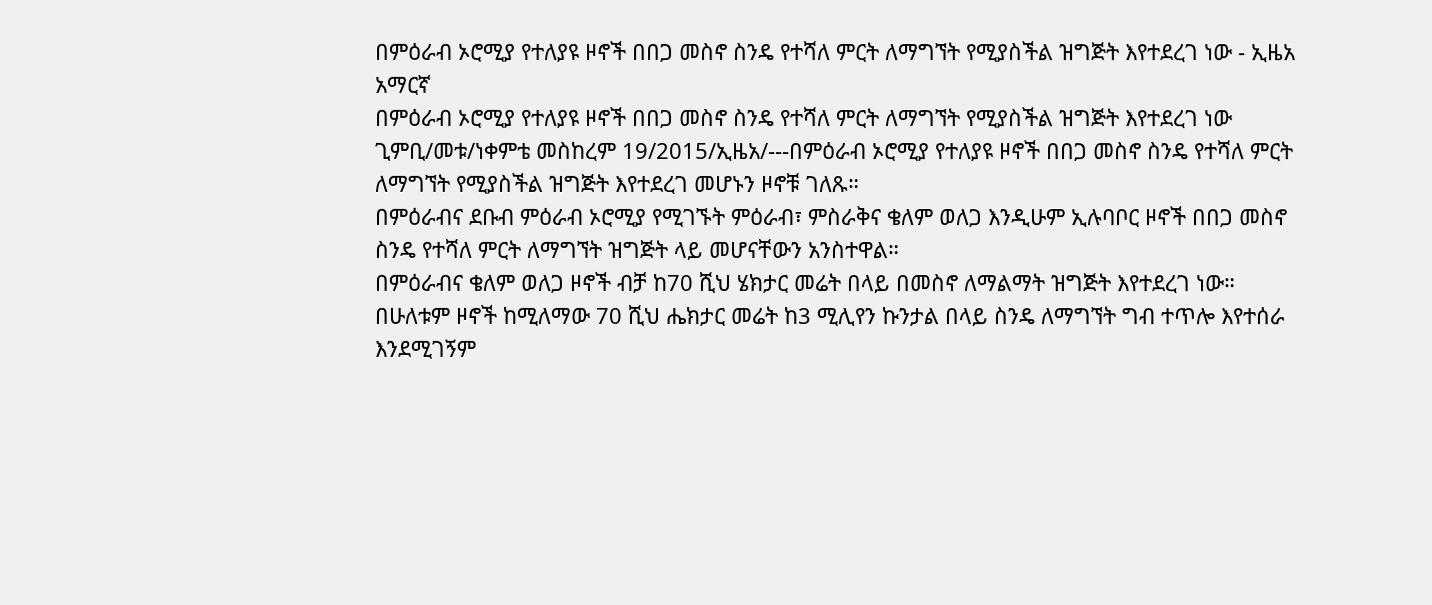በምዕራብ ኦሮሚያ የተለያዩ ዞኖች በበጋ መስኖ ስንዴ የተሻለ ምርት ለማግኘት የሚያስችል ዝግጅት እየተደረገ ነው - ኢዜአ አማርኛ
በምዕራብ ኦሮሚያ የተለያዩ ዞኖች በበጋ መስኖ ስንዴ የተሻለ ምርት ለማግኘት የሚያስችል ዝግጅት እየተደረገ ነው
ጊምቢ/መቱ/ነቀምቴ መስከረም 19/2015/ኢዜአ/---በምዕራብ ኦሮሚያ የተለያዩ ዞኖች በበጋ መስኖ ስንዴ የተሻለ ምርት ለማግኘት የሚያስችል ዝግጅት እየተደረገ መሆኑን ዞኖቹ ገለጹ።
በምዕራብና ደቡብ ምዕራብ ኦሮሚያ የሚገኙት ምዕራብ፣ ምስራቅና ቄለም ወለጋ እንዲሁም ኢሉባቦር ዞኖች በበጋ መስኖ ስንዴ የተሻለ ምርት ለማግኘት ዝግጅት ላይ መሆናቸውን አንስተዋል።
በምዕራብና ቄለም ወለጋ ዞኖች ብቻ ከ70 ሺህ ሄክታር መሬት በላይ በመስኖ ለማልማት ዝግጅት እየተደረገ ነው።
በሁለቱም ዞኖች ከሚለማው 70 ሺህ ሔክታር መሬት ከ3 ሚሊየን ኩንታል በላይ ስንዴ ለማግኘት ግብ ተጥሎ እየተሰራ እንደሚገኝም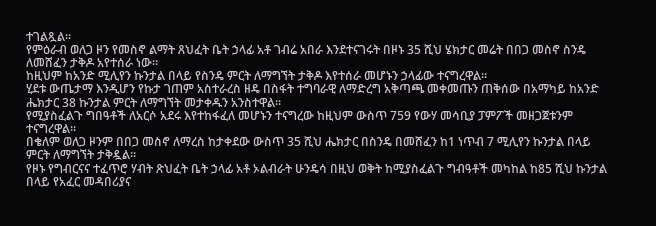ተገልጿል።
የምዕራብ ወለጋ ዞን የመስኖ ልማት ጸህፈት ቤት ኃላፊ አቶ ገብሬ አበራ እንደተናገሩት በዞኑ 35 ሺህ ሄክታር መሬት በበጋ መስኖ ስንዴ ለመሸፈን ታቅዶ አየተሰራ ነው።
ከዚህም ከአንድ ሚሊየን ኩንታል በላይ የስንዴ ምርት ለማግኘት ታቅዶ እየተሰራ መሆኑን ኃላፊው ተናግረዋል፡፡
ሂደቱ ውጤታማ እንዲሆን የኩታ ገጠም አስተራረስ ዘዴ በስፋት ተግባራዊ ለማድረግ አቅጣጫ መቀመጡን ጠቅሰው በአማካይ ከአንድ ሔክታር 38 ኩንታል ምርት ለማግኘት መታቀዱን አንስተዋል።
የሚያስፈልጉ ግበዓቶች ለአርሶ አደሩ እየተከፋፈለ መሆኑን ተናግረው ከዚህም ውስጥ 759 የውሃ መሳቢያ ፓምፖች መዘጋጀቱንም ተናግረዋል፡፡
በቄለም ወለጋ ዞንም በበጋ መስኖ ለማረስ ከታቀደው ውስጥ 35 ሺህ ሔክታር በስንዴ በመሸፈን ከ1 ነጥብ 7 ሚሊየን ኩንታል በላይ ምርት ለማግኘት ታቅዷል።
የዞኑ የግብርናና ተፈጥሮ ሃብት ጽህፈት ቤት ኃላፊ አቶ ኦልብራት ሁንዴሳ በዚህ ወቅት ከሚያስፈልጉ ግብዓቶች መካከል ከ85 ሺህ ኩንታል በላይ የአፈር መዳበሪያና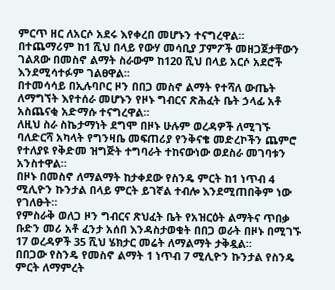ምርጥ ዘር ለአርሶ አደሩ እየቀረበ መሆኑን ተናግረዋል።
በተጨማሪም ከ1 ሺህ በላይ የውሃ መሳቢያ ፓምፖች መዘጋጀታቸውን ገልጸው በመስኖ ልማት ስራውም ከ120 ሺህ በላይ አርሶ አደሮች እንደሚሳተፉም ገልፀዋል፡፡
በተመሳሳይ በኢሉባቦር ዞን በበጋ መስኖ ልማት የተሻለ ውጤት ለማግኘት እየተሰራ መሆኑን የዞኑ ግብርና ጽሕፈት ቤት ኃላፊ አቶ አስጨናቂ አድማሱ ተናግረዋል።
ለዚህ ስራ ስኬታማነት ደግሞ በዞኑ ሁሉም ወረዳዎች ለሚገኙ ባለድርሻ አካላት የግንዛቤ መፍጠሪያ የንቅናቄ መድረኮችን ጨምሮ የተለያዩ የቅድመ ዝግጅት ተግባራት ተከናውነው ወደስራ መገባቱን አንስተዋል።
በዞኑ በመስኖ ለማልማት ከታቀደው የስንዴ ምርት ከ1 ነጥብ 4 ሚሊዮን ኩንታል በላይ ምርት ይገኛል ተብሎ እንደሚጠበቅም ነው የገለፁት።
የምስራቅ ወለጋ ዞን ግብርና ጽህፈት ቤት የአዝርዕት ልማትና ጥበቃ ቡድን መሪ አቶ ፈንታ አሰበ እንዳስታወቁት በበጋ ወራት በዞኑ በሚገኙ 17 ወረዳዎች 35 ሺህ ሄክታር መሬት ለማልማት ታቅዷል።
በበጋው የስንዴ የመስኖ ልማት 1 ነጥብ 7 ሚሊዮን ኩንታል የስንዴ ምርት ለማምረት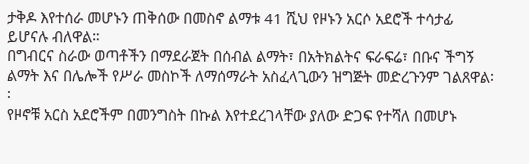ታቅዶ እየተሰራ መሆኑን ጠቅሰው በመስኖ ልማቱ 41 ሺህ የዞኑን አርሶ አደሮች ተሳታፊ ይሆናሉ ብለዋል።
በግብርና ስራው ወጣቶችን በማደራጀት በሰብል ልማት፣ በአትክልትና ፍራፍሬ፣ በቡና ችግኝ ልማት እና በሌሎች የሥራ መስኮች ለማሰማራት አስፈላጊውን ዝግጅት መድረጉንም ገልጸዋል፡፡
የዞኖቹ አርስ አደሮችም በመንግስት በኩል እየተደረገላቸው ያለው ድጋፍ የተሻለ በመሆኑ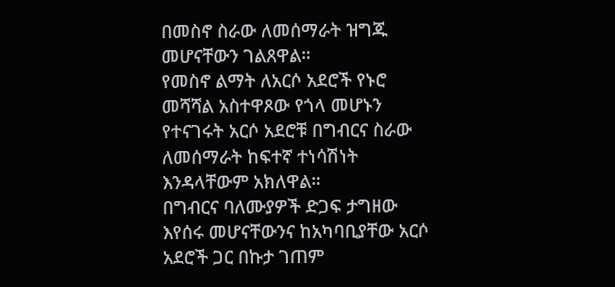በመስኖ ስራው ለመሰማራት ዝግጁ መሆናቸውን ገልጸዋል።
የመስኖ ልማት ለአርሶ አደሮች የኑሮ መሻሻል አስተዋጾው የጎላ መሆኑን የተናገሩት አርሶ አደሮቹ በግብርና ስራው ለመሰማራት ከፍተኛ ተነሳሽነት እንዳላቸውም አክለዋል።
በግብርና ባለሙያዎች ድጋፍ ታግዘው እየሰሩ መሆናቸውንና ከአካባቢያቸው አርሶ አደሮች ጋር በኩታ ገጠም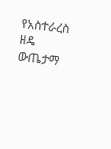የአስተራረስ ዘዴ ውጤታማ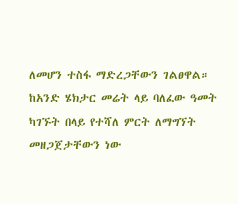ለመሆን ተስፋ ማድረጋቸውን ገልፀዋል።
ከአንድ ሄክታር መሬት ላይ ባለፈው ዓመት ካገኙት በላይ የተሻለ ምርት ለማግኘት መዘጋጀታቸውን ነው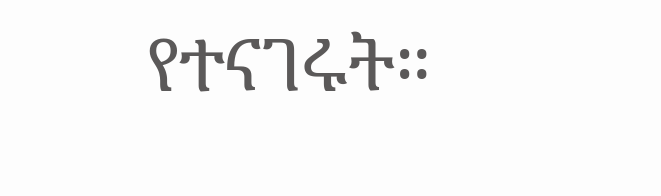የተናገሩት።